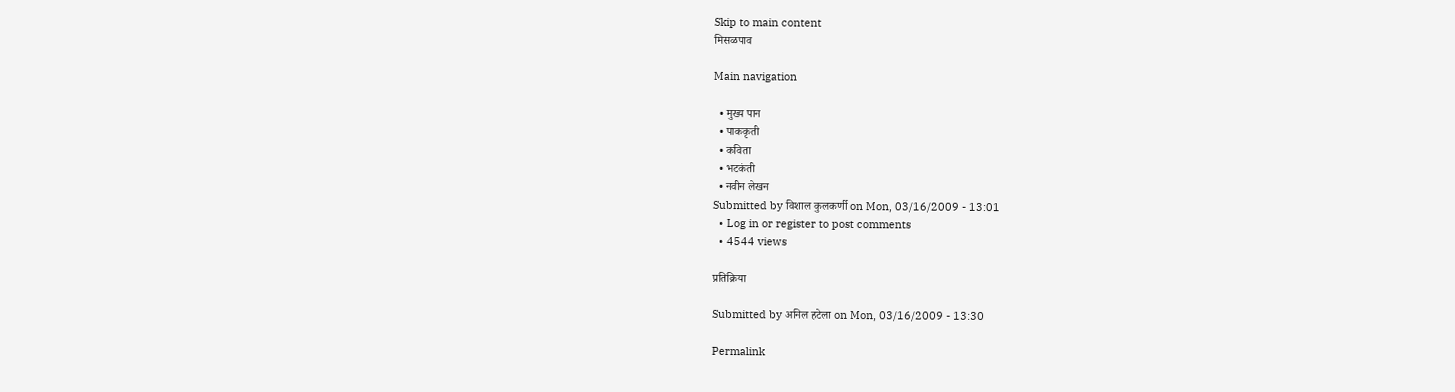Skip to main content
मिसळपाव

Main navigation

  • मुख्य पान
  • पाककृती
  • कविता
  • भटकंती
  • नवीन लेखन
Submitted by विशाल कुलकर्णी on Mon, 03/16/2009 - 13:01
  • Log in or register to post comments
  • 4544 views

प्रतिक्रिया

Submitted by अनिल हटेला on Mon, 03/16/2009 - 13:30

Permalink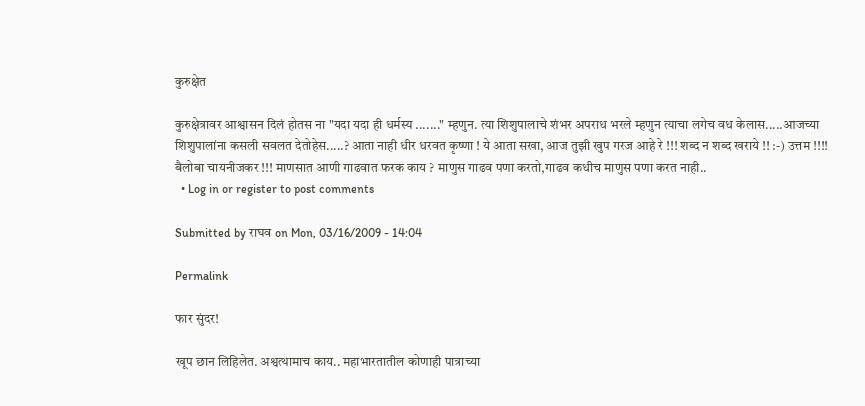कुरुक्षेत

कुरुक्षेत्रावर आश्वासन दिलं होतस ना "यदा यदा ही धर्मस्य ......." म्हणुन. त्या शिशुपालाचे शंभर अपराध भरले म्हणुन त्याचा लगेच वध केलास.....आजच्या शिशुपालांना कसली सवलत देतोहेस.....? आता नाही धीर धरवत कृष्णा ! ये आता सखा, आज तुझी खुप गरज आहे रे !!! शब्द न शब्द खराये !! :-) उत्तम !!!! बैलोबा चायनीजकर !!! माणसात आणी गाढवात फरक काय ? माणुस गाढव पणा करतो,गाढव कधीच माणुस पणा करत नाही..
  • Log in or register to post comments

Submitted by राघव on Mon, 03/16/2009 - 14:04

Permalink

फार सुंदर!

खूप छान लिहिलेत. अश्वत्थामाच काय.. महाभारतातील कोणाही पात्राच्या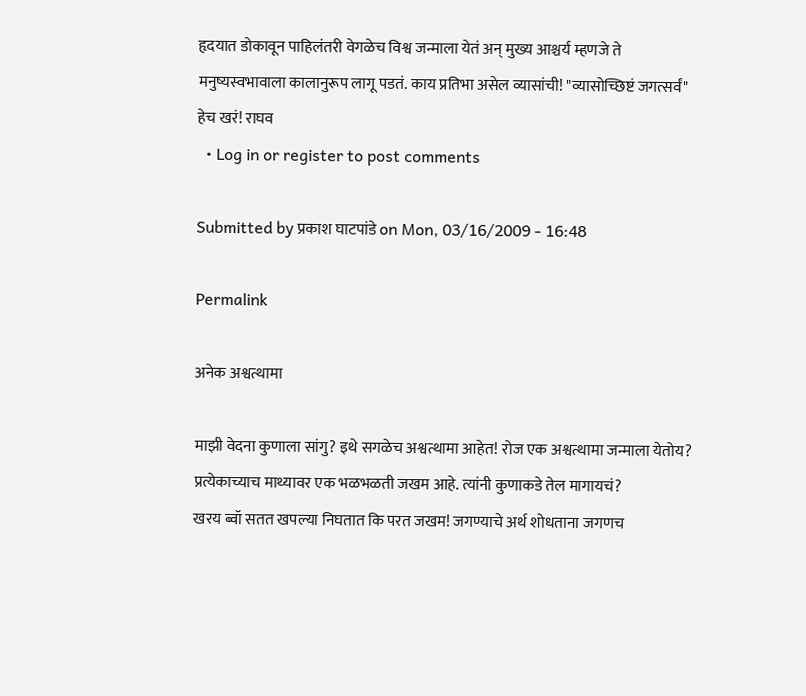हृदयात डोकावून पाहिलंतरी वेगळेच विश्व जन्माला येतं अन् मुख्य आश्चर्य म्हणजे ते मनुष्यस्वभावाला कालानुरूप लागू पडतं. काय प्रतिभा असेल व्यासांची! "व्यासोच्छिष्टं जगत्सर्वं" हेच खरं! राघव
  • Log in or register to post comments

Submitted by प्रकाश घाटपांडे on Mon, 03/16/2009 - 16:48

Permalink

अनेक अश्वत्थामा

माझी वेदना कुणाला सांगु? इथे सगळेच अश्वत्थामा आहेत! रोज एक अश्वत्थामा जन्माला येतोय? प्रत्येकाच्याच माथ्यावर एक भळभळती जखम आहे. त्यांनी कुणाकडे तेल मागायचं?
खरय ब्वॉ सतत खपल्या निघतात कि परत जखम! जगण्याचे अर्थ शोधताना जगणच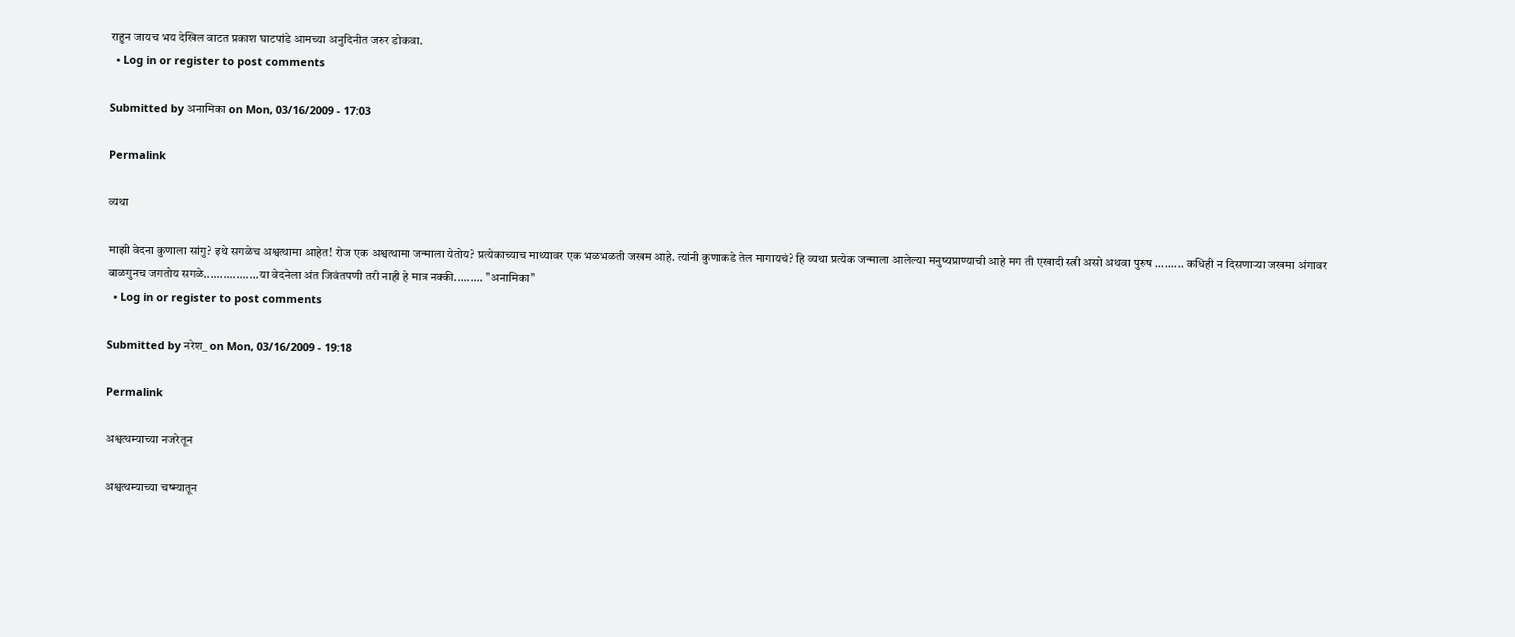राहुन जायच भय देखिल वाटत प्रकाश घाटपांडे आमच्या अनुदिनीत जरुर डोकवा.
  • Log in or register to post comments

Submitted by अनामिका on Mon, 03/16/2009 - 17:03

Permalink

व्यथा

माझी वेदना कुणाला सांगु? इथे सगळेच अश्वत्थामा आहेत! रोज एक अश्वत्थामा जन्माला येतोय? प्रत्येकाच्याच माथ्यावर एक भळभळती जखम आहे. त्यांनी कुणाकडे तेल मागायचं? हि व्यथा प्रत्येक जन्माला आलेल्या मनुष्यप्राण्याची आहे मग ती एखादी स्त्री असो अथवा पुरुष ......... कधिही न दिसणार्‍या जखमा अंगावर बाळगुनच जगतोय सगळे.................या वेदनेला अंत जिवंतपणी तरी नाही हे मात्र नक्की......... "अनामिका"
  • Log in or register to post comments

Submitted by नरेश_ on Mon, 03/16/2009 - 19:18

Permalink

अश्वत्थम्याच्या नजरेतून

अश्वत्थम्याच्या चष्म्यातून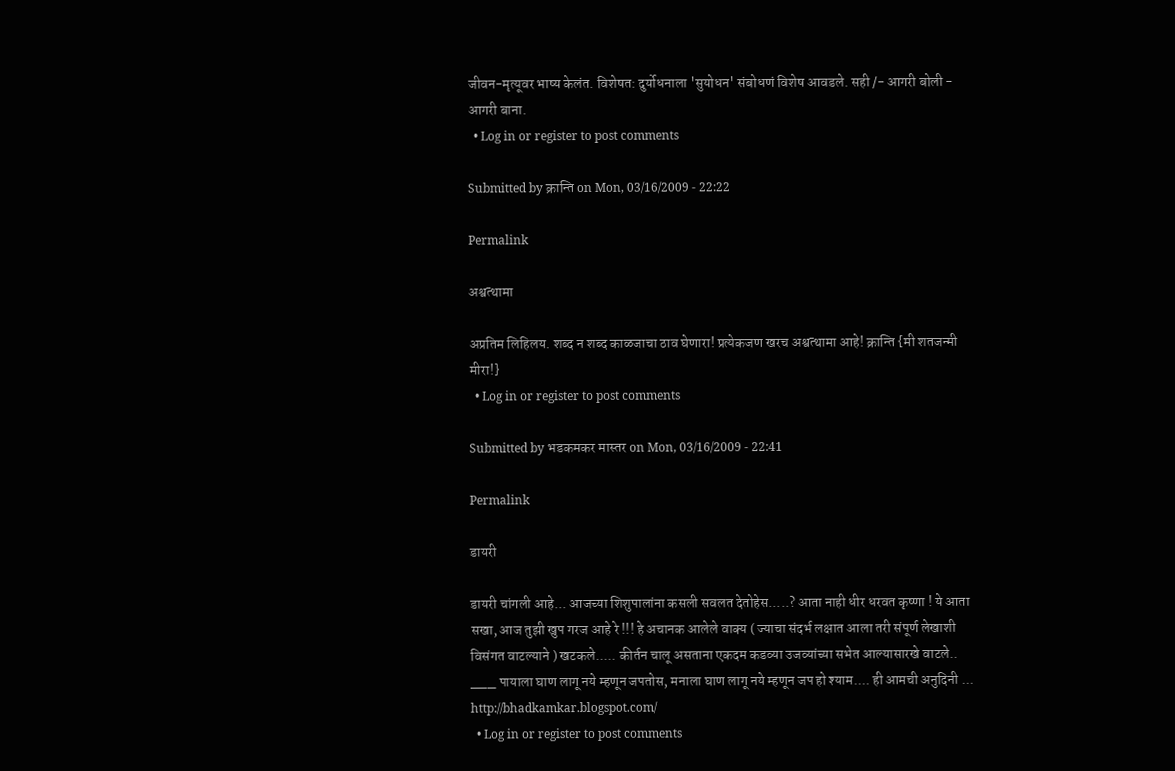जीवन-मृत्यूवर भाष्य केलंत. विशेषत: दुर्योधनाला 'सुयोधन' संबोधणं विशेष आवडले. सही /- आगरी बोली - आगरी बाना.
  • Log in or register to post comments

Submitted by क्रान्ति on Mon, 03/16/2009 - 22:22

Permalink

अश्वत्थामा

अप्रतिम लिहिलय. शब्द न शब्द काळजाचा ठाव घेणारा! प्रत्येकजण खरच अश्वत्थामा आहे! क्रान्ति {मी शतजन्मी मीरा!}
  • Log in or register to post comments

Submitted by भडकमकर मास्तर on Mon, 03/16/2009 - 22:41

Permalink

डायरी

डायरी चांगली आहे... आजच्या शिशुपालांना कसली सवलत देतोहेस.....? आता नाही धीर धरवत कृष्णा ! ये आता सखा, आज तुझी खुप गरज आहे रे !!! हे अचानक आलेले वाक्य ( ज्याचा संदर्भ लक्षात आला तरी संपूर्ण लेखाशी विसंगत वाटल्याने ) खटकले..... कीर्तन चालू असताना एकदम कडव्या उजव्यांच्या सभेत आल्यासारखे वाटले.. ___ पायाला घाण लागू नये म्हणून जपतोस, मनाला घाण लागू नये म्हणून जप हो श्याम.... ही आमची अनुदिनी ... http://bhadkamkar.blogspot.com/
  • Log in or register to post comments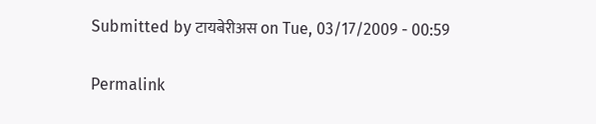Submitted by टायबेरीअस on Tue, 03/17/2009 - 00:59

Permalink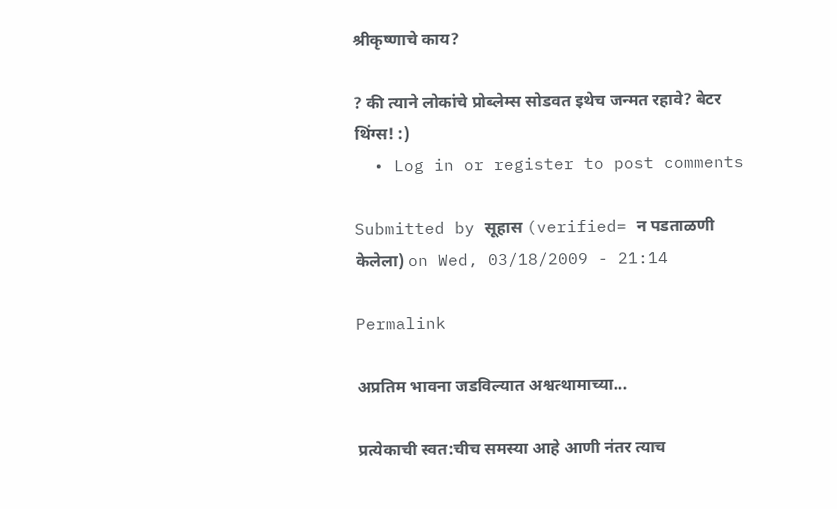श्रीकृष्णाचे काय?

? की त्याने लोकांचे प्रोब्लेम्स सोडवत इथेच जन्मत रहावे? बेटर थिंग्स! :)
  • Log in or register to post comments

Submitted by सूहास (verified= न पडताळणी केलेला) on Wed, 03/18/2009 - 21:14

Permalink

अप्रतिम भावना जडविल्यात अश्वत्थामाच्या...

प्रत्येकाची स्वत:चीच समस्या आहे आणी न॑तर त्याच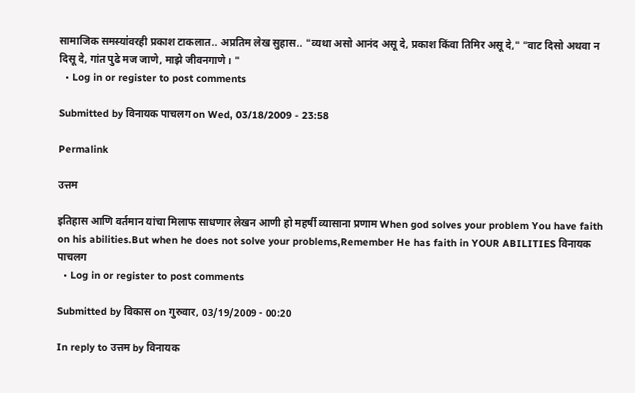सामाजिक समस्या॑वरही प्रकाश टाकलात.. अप्रतिम लेख सुहास.. "व्यथा असो आनंद असू दे, प्रकाश किंवा तिमिर असू दे," "वाट दिसो अथवा न दिसू दे, गांत पुढे मज जाणे, माझे जीवनगाणे। "
  • Log in or register to post comments

Submitted by विनायक पाचलग on Wed, 03/18/2009 - 23:58

Permalink

उत्तम

इतिहास आणि वर्तमान यांचा मिलाफ साधणार लेखन आणी हो महर्षी व्यासाना प्रणाम When god solves your problem You have faith on his abilities.But when he does not solve your problems,Remember He has faith in YOUR ABILITIES विनायक पाचलग
  • Log in or register to post comments

Submitted by विकास on गुरुवार, 03/19/2009 - 00:20

In reply to उत्तम by विनायक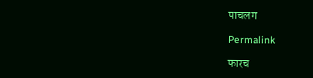पाचलग

Permalink

फारच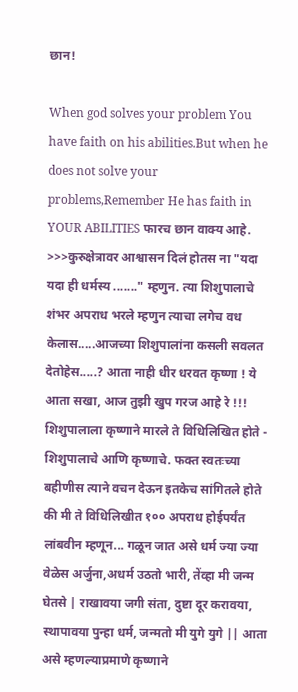छान!

When god solves your problem You have faith on his abilities.But when he does not solve your problems,Remember He has faith in YOUR ABILITIES फारच छान वाक्य आहे. >>>कुरुक्षेत्रावर आश्वासन दिलं होतस ना "यदा यदा ही धर्मस्य ......." म्हणुन. त्या शिशुपालाचे शंभर अपराध भरले म्हणुन त्याचा लगेच वध केलास.....आजच्या शिशुपालांना कसली सवलत देतोहेस.....? आता नाही धीर धरवत कृष्णा ! ये आता सखा, आज तुझी खुप गरज आहे रे !!! शिशुपालाला कृष्णाने मारले ते विधिलिखित होते - शिशुपालाचे आणि कृष्णाचे. फक्त स्वतःच्या बहीणीस त्याने वचन देऊन इतकेच सांगितले होते की मी ते विधिलिखीत १०० अपराध होईपर्यंत लांबवीन म्हणून... गळून जात असे धर्म ज्या ज्या वेळेस अर्जुना,अधर्म उठतो भारी, तेंव्हा मी जन्म घेतसे | राखावया जगी संता, दुष्टा दूर करावया, स्थापावया पुन्हा धर्म, जन्मतो मी युगे युगे || आता असे म्हणल्याप्रमाणे कृष्णाने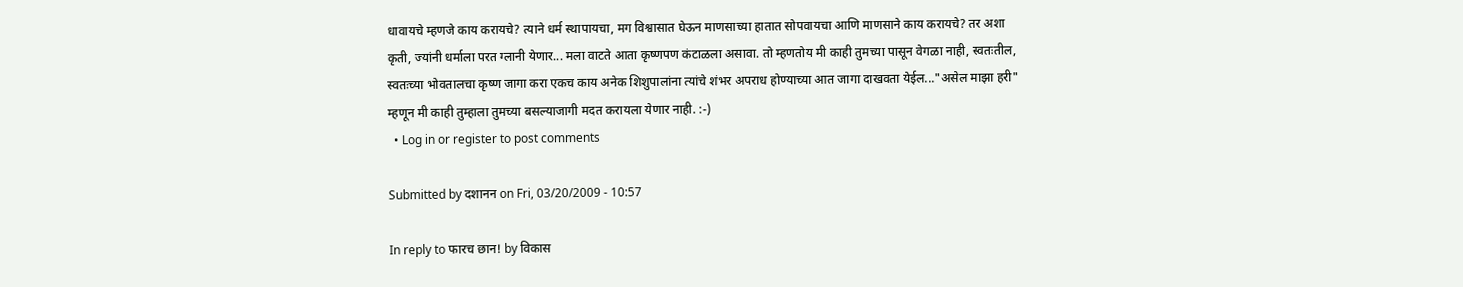धावायचे म्हणजे काय करायचे? त्याने धर्म स्थापायचा, मग विश्वासात घेऊन माणसाच्या हातात सोपवायचा आणि माणसाने काय करायचे? तर अशा कृती, ज्यांनी धर्माला परत ग्लानी येणार... मला वाटते आता कृष्णपण कंटाळला असावा. तो म्हणतोय मी काही तुमच्या पासून वेगळा नाही, स्वतःतील, स्वतःच्या भोवतालचा कृष्ण जागा करा एकच काय अनेक शिशुपालांना त्यांचे शंभर अपराध होण्याच्या आत जागा दाखवता येईल..."असेल माझा हरी" म्हणून मी काही तुम्हाला तुमच्या बसल्याजागी मदत करायला येणार नाही. :-)
  • Log in or register to post comments

Submitted by दशानन on Fri, 03/20/2009 - 10:57

In reply to फारच छान! by विकास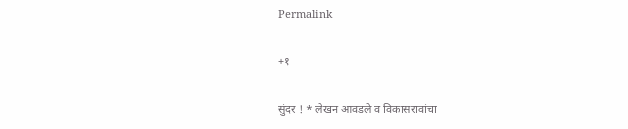Permalink

+१

सुंदर ! * लेखन आवडले व विकासरावांचा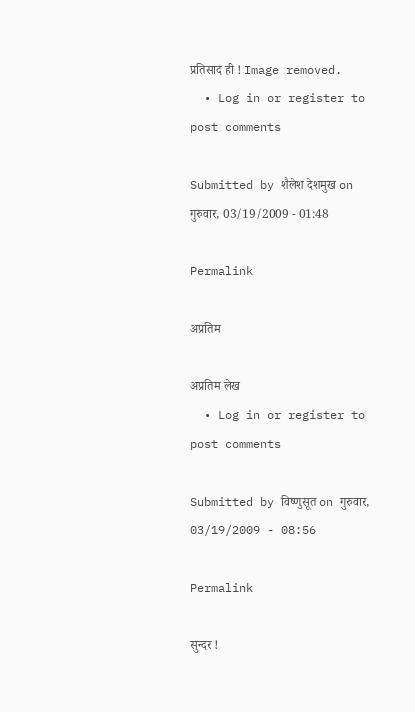प्रतिसाद ही ! Image removed.
  • Log in or register to post comments

Submitted by शैलेश देशमुख on गुरुवार, 03/19/2009 - 01:48

Permalink

अप्रतिम

अप्रतिम लेख
  • Log in or register to post comments

Submitted by विष्णुसूत on गुरुवार, 03/19/2009 - 08:56

Permalink

सुन्दर !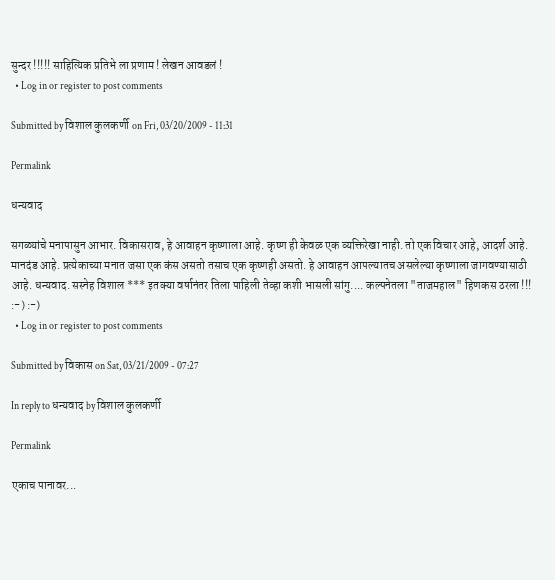सुन्दर !!!!! साहित्यिक प्रतिभे ला प्रणाम ! लेखन आवडलं !
  • Log in or register to post comments

Submitted by विशाल कुलकर्णी on Fri, 03/20/2009 - 11:31

Permalink

धन्यवाद

सगळ्यांचे मनापासुन आभार. विकासराव, हे आवाहन कृष्णाला आहे. कृष्ण ही केवळ एक व्यक्तिरेखा नाही. तो एक विचार आहे, आदर्श आहे. मानदंड आहे. प्रत्येकाच्या मनात जसा एक कंस असतो तसाच एक कृष्णही असतो. हे आवाहन आपल्यातच असलेल्या कृष्णाला जागवण्यासाठी आहे. धन्यवाद. सस्नेह विशाल *** इतक्या वर्षानंतर तिला पाहिली तेव्हा कशी भासली सांगु.... कल्पनेतला "ताजमहाल" हिणकस ठरला !!! :-) :-)
  • Log in or register to post comments

Submitted by विकास on Sat, 03/21/2009 - 07:27

In reply to धन्यवाद by विशाल कुलकर्णी

Permalink

एकाच पानावर...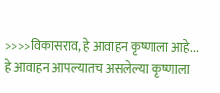>>>>विकासराव, हे आवाहन कृष्णाला आहे... हे आवाहन आपल्यातच असलेल्या कृष्णाला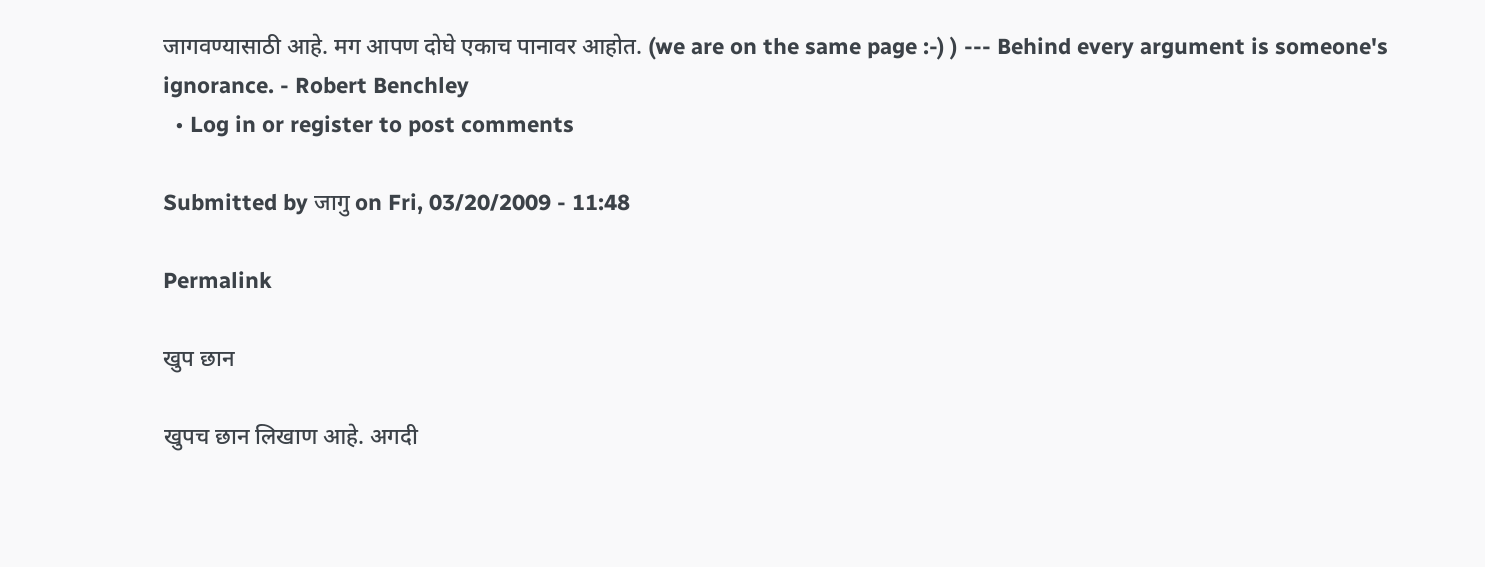जागवण्यासाठी आहे. मग आपण दोघे एकाच पानावर आहोत. (we are on the same page :-) ) --- Behind every argument is someone's ignorance. - Robert Benchley
  • Log in or register to post comments

Submitted by जागु on Fri, 03/20/2009 - 11:48

Permalink

खुप छान

खुपच छान लिखाण आहे. अगदी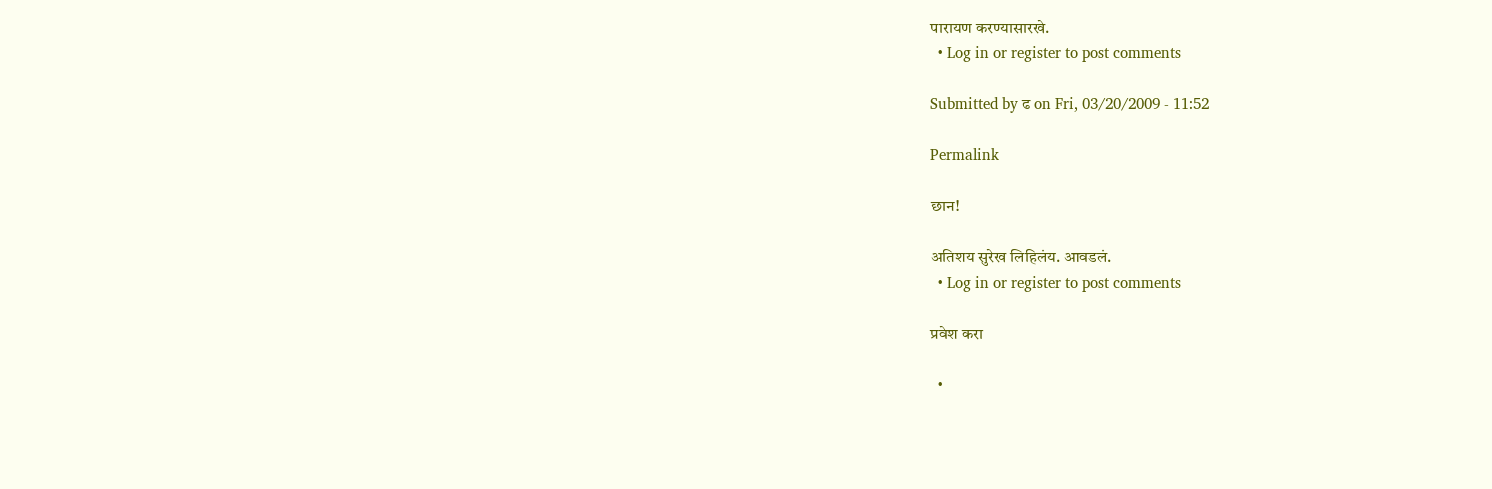पारायण करण्यासारखे.
  • Log in or register to post comments

Submitted by ढ on Fri, 03/20/2009 - 11:52

Permalink

छान!

अतिशय सुरेख लिहिलंय. आवडलं.
  • Log in or register to post comments

प्रवेश करा

  •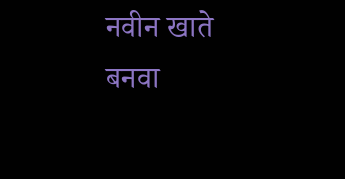नवीन खाते बनवा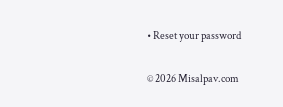• Reset your password

© 2026 Misalpav.com